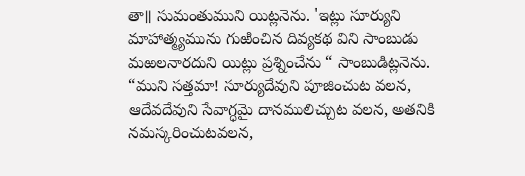తా॥ సుమంతుముని యిట్లనెను. 'ఇట్లు సూర్యుని మాహాత్మ్యమును గుఱించిన దివ్యకథ విని సాంబుడు మఱలనారదుని యిట్లు ప్రశ్నించేను “ సాంబుడిట్లనెను. “ముని సత్తమా! సూర్యుదేవుని పూజించుట వలన, ఆదేవదేవుని సేవాగ్ధమై దానములిచ్చుట వలన, అతనికి నమస్కరించుటవలన,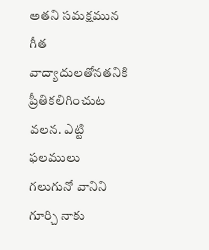అతని సమక్షమున గీత వాద్యాదులతోనతనికి ప్రీతికలిగించుట వలన. ఎట్టి ఫలములు గలుగునో వానిని గూర్చి నాకు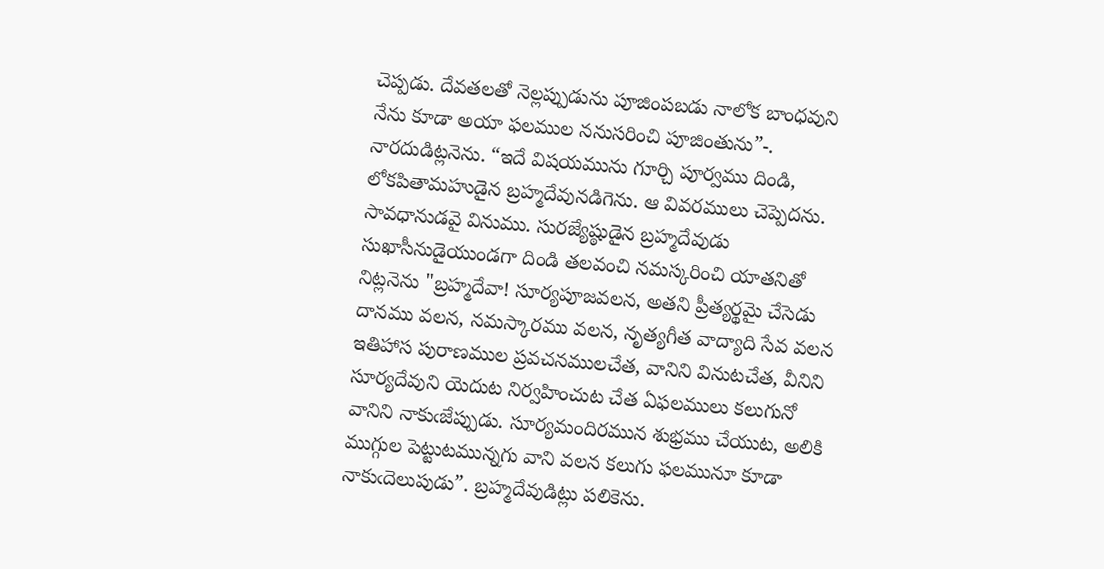చెప్పడు. దేవతలతో నెల్లప్పుడును పూజింపబడు నాలోక బాంధవుని నేను కూడా అయా ఫలముల ననుసరించి పూజింతును”-. నారదుడిట్లనెను. “ఇదే విషయమును గూర్చి పూర్వము దిండి, లోకపితామహుడైన బ్రహ్మదేవునడిగెను. ఆ వివరములు చెప్పెదను. సావధానుడవై వినుము. సురజ్యేష్ఠుడైన బ్రహ్మదేవుడు సుఖాసీనుడైయుండగా దిండి తలవంచి నమస్కరించి యాతనితో నిట్లనెను "బ్రహ్మదేవా! సూర్యపూజవలన, అతని ప్రీత్యర్థమై చేసెడు దానము వలన, నమస్కారము వలన, నృత్యగీత వాద్యాది సేవ వలన ఇతిహాస పురాణముల ప్రవచనములచేత, వానిని వినుటచేత, వీనిని సూర్యదేవుని యెదుట నిర్వహించుట చేత ఏఫలములు కలుగునో వానిని నాకుఁజేప్పుడు. సూర్యమందిరమున శుభ్రము చేయుట, అలికి ముగ్గుల పెట్టుటమున్నగు వాని వలన కలుగు ఫలమునూ కూడా నాకుఁదెలుపుడు”. బ్రహ్మదేవుడిట్లు పలికెను.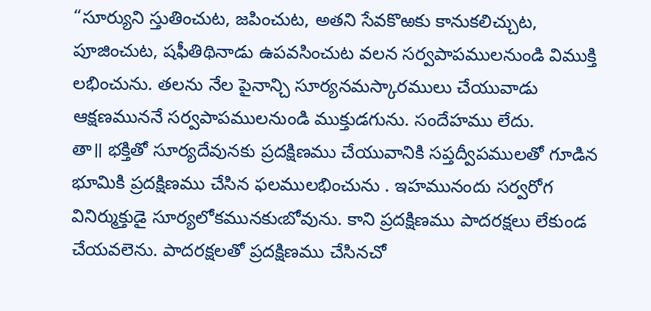“సూర్యుని స్తుతించుట, జపించుట, అతని సేవకొఱకు కానుకలిచ్చుట, పూజించుట, షఫీతిథినాడు ఉపవసించుట వలన సర్వపాపములనుండి విముక్తి లభించును. తలను నేల పైనాన్చి సూర్యనమస్కారములు చేయువాడు ఆక్షణముననే సర్వపాపములనుండి ముక్తుడగును. సందేహము లేదు.
తా॥ భక్తితో సూర్యదేవునకు ప్రదక్షిణము చేయువానికి సప్తద్వీపములతో గూడిన భూమికి ప్రదక్షిణము చేసిన ఫలములభించును . ఇహమునందు సర్వరోగ వినిర్ముక్తుడై సూర్యలోకమునకుఁబోవును. కాని ప్రదక్షిణము పాదరక్షలు లేకుండ చేయవలెను. పాదరక్షలతో ప్రదక్షిణము చేసినచో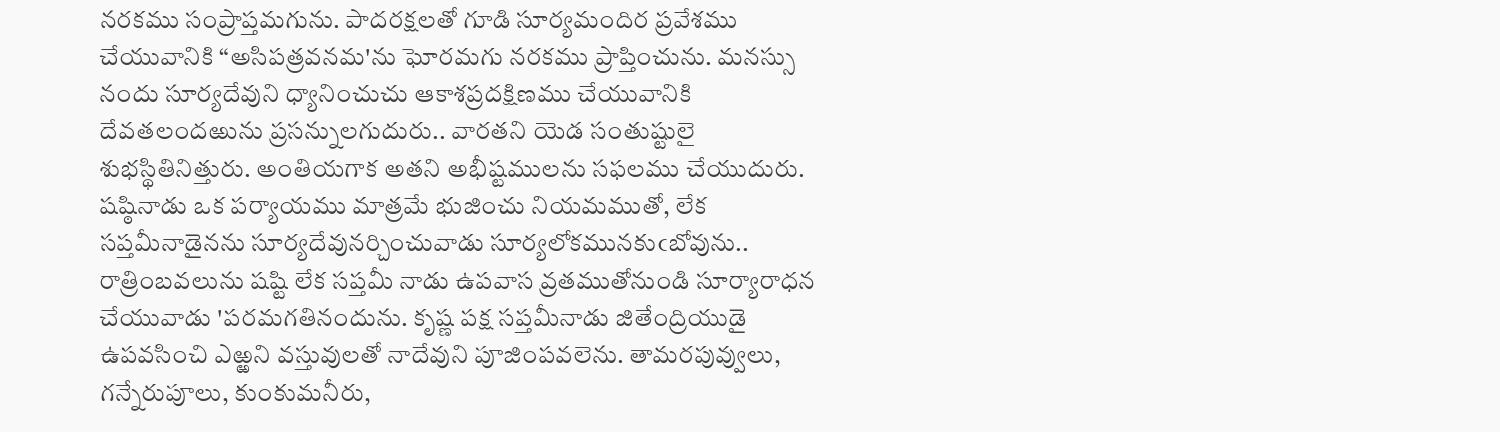నరకము సంప్రాప్తమగును. పాదరక్షలతో గూడి సూర్యమందిర ప్రవేశము చేయువానికి “అసిపత్రవనమ'ను ఘోరమగు నరకము ప్రాప్తించును. మనస్సు నందు సూర్యదేవుని ధ్యానించుచు ఆకాశప్రదక్షిణము చేయువానికి దేవతలందఱును ప్రసన్నులగుదురు.. వారతని యెడ సంతుష్టులై శుభస్థితినిత్తురు. అంతియగాక అతని అభీష్టములను సఫలము చేయుదురు. షష్ఠినాడు ఒక పర్యాయము మాత్రమే భుజించు నియమముతో, లేక సప్తమీనాడైనను సూర్యదేవునర్చించువాడు సూర్యలోకమునకుఁబోవును.. రాత్రింబవలును షష్టి లేక సప్తమీ నాడు ఉపవాస వ్రతముతోనుండి సూర్యారాధన చేయువాడు 'పరమగతినందును. కృష్ణ పక్ష సప్తమీనాడు జితేంద్రియుడై ఉపవసించి ఎఱ్ఱని వస్తువులతో నాదేవుని పూజింపవలెను. తామరపువ్వులు, గన్నేరుపూలు, కుంకుమనీరు,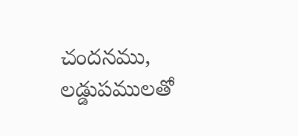చందనము, లడ్డుపములతో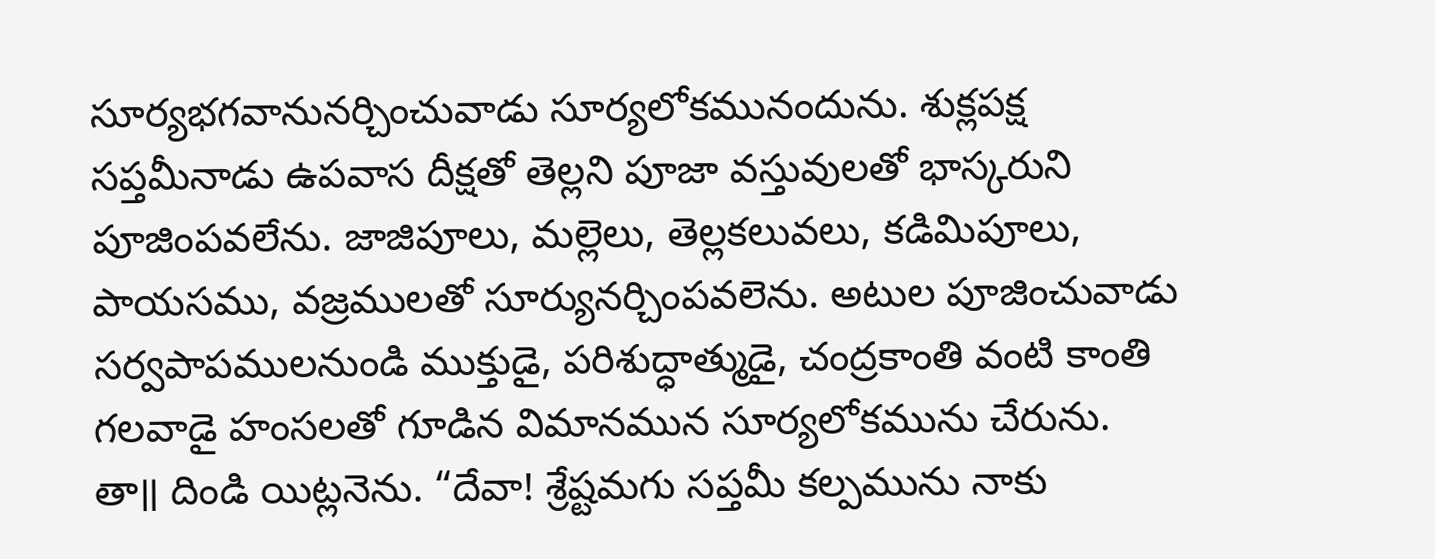సూర్యభగవానునర్చించువాడు సూర్యలోకమునందును. శుక్లపక్ష సప్తమీనాడు ఉపవాస దీక్షతో తెల్లని పూజా వస్తువులతో భాస్కరుని పూజింపవలేను. జాజిపూలు, మల్లెలు, తెల్లకలువలు, కడిమిపూలు, పాయసము, వజ్రములతో సూర్యునర్చింపవలెను. అటుల పూజించువాడు సర్వపాపములనుండి ముక్తుడై, పరిశుద్ధాత్ముడై, చంద్రకాంతి వంటి కాంతి గలవాడై హంసలతో గూడిన విమానమున సూర్యలోకమును చేరును.
తా॥ దిండి యిట్లనెను. “దేవా! శ్రేష్టమగు సప్తమీ కల్పమును నాకు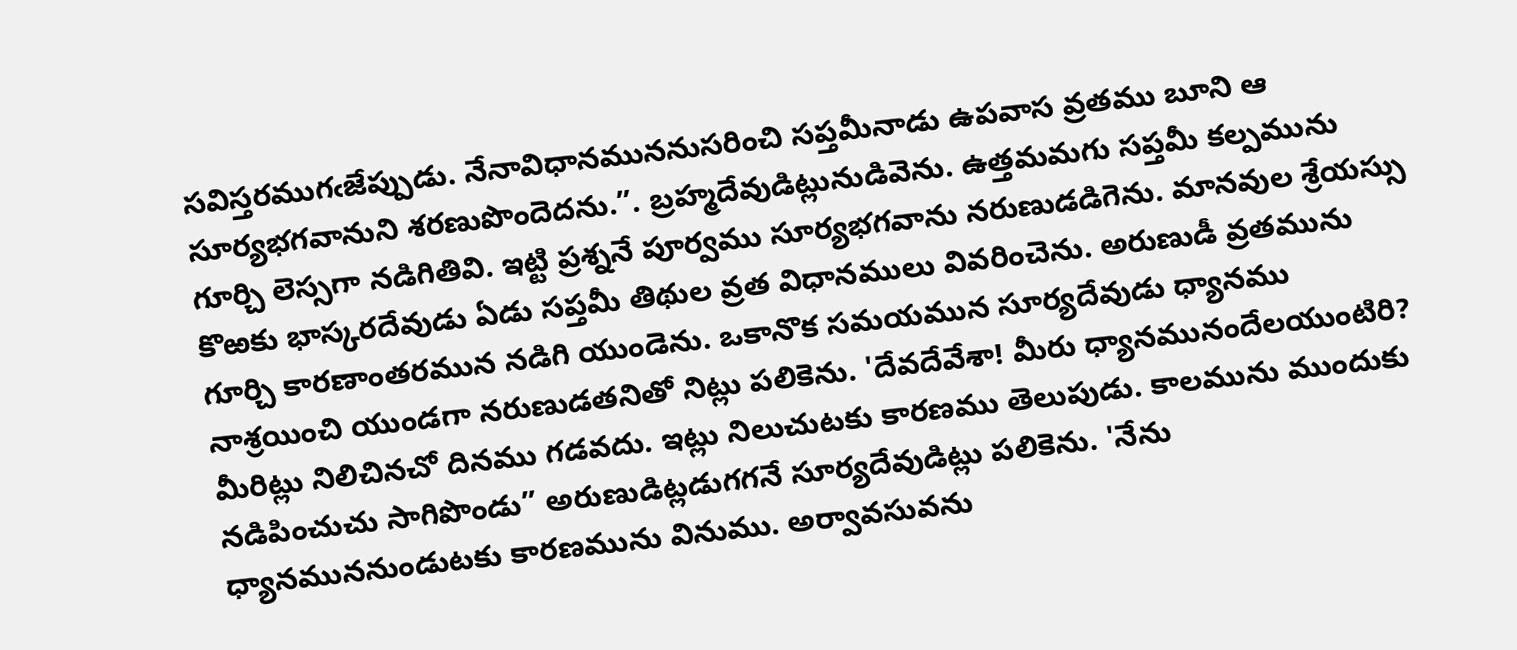సవిస్తరముగఁజేప్పుడు. నేనావిధానముననుసరించి సప్తమీనాడు ఉపవాస వ్రతము బూని ఆ సూర్యభగవానుని శరణుపొందెదను.”. బ్రహ్మదేవుడిట్లునుడివెను. ఉత్తమమగు సప్తమీ కల్పమును గూర్చి లెస్సగా నడిగితివి. ఇట్టి ప్రశ్ననే పూర్వము సూర్యభగవాను నరుణుడడిగెను. మానవుల శ్రేయస్సు కొఱకు భాస్కరదేవుడు ఏడు సప్తమీ తిథుల వ్రత విధానములు వివరించెను. అరుణుడీ వ్రతమును గూర్చి కారణాంతరమున నడిగి యుండెను. ఒకానొక సమయమున సూర్యదేవుడు ధ్యానము నాశ్రయించి యుండగా నరుణుడతనితో నిట్లు పలికెను. 'దేవదేవేశా! మీరు ధ్యానమునందేలయుంటిరి? మీరిట్లు నిలిచినచో దినము గడవదు. ఇట్లు నిలుచుటకు కారణము తెలుపుడు. కాలమును ముందుకు నడిపించుచు సాగిపొండు” అరుణుడిట్లడుగగనే సూర్యదేవుడిట్లు పలికెను. 'నేను ధ్యానముననుండుటకు కారణమును వినుము. అర్వావసువను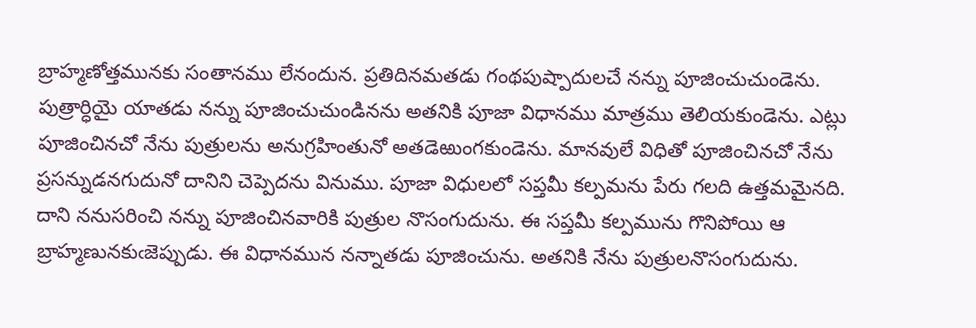బ్రాహ్మణోత్తమునకు సంతానము లేనందున. ప్రతిదినమతడు గంథపుష్పాదులచే నన్ను పూజించుచుండెను. పుత్రార్ధియై యాతడు నన్ను పూజించుచుండినను అతనికి పూజా విధానము మాత్రము తెలియకుండెను. ఎట్లు పూజించినచో నేను పుత్రులను అనుగ్రహింతునో అతడెఱుంగకుండెను. మానవులే విధితో పూజించినచో నేను ప్రసన్నుడనగుదునో దానిని చెప్పెదను వినుము. పూజా విధులలో సప్తమీ కల్పమను పేరు గలది ఉత్తమమైనది. దాని ననుసరించి నన్ను పూజించినవారికి పుత్రుల నొసంగుదును. ఈ సప్తమీ కల్పమును గొనిపోయి ఆ బ్రాహ్మణునకుఁజెప్పుడు. ఈ విధానమున నన్నాతడు పూజించును. అతనికి నేను పుత్రులనొసంగుదును.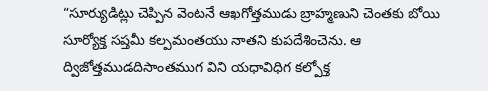“సూర్యుడిట్లు చెప్పిన వెంటనే ఆఖగోత్తముడు బ్రాహ్మణుని చెంతకు బోయి సూర్యోక్త సప్తమీ కల్పమంతయు నాతని కుపదేశించెను. ఆ ద్విజోత్తముడదిసాంతముగ విని యధావిధిగ కల్పోక్త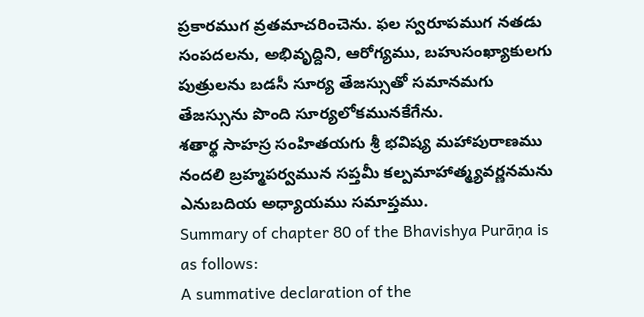ప్రకారముగ వ్రతమాచరించెను. ఫల స్వరూపముగ నతడు సంపదలను, అభివృద్దిని, ఆరోగ్యము, బహుసంఖ్యాకులగు పుత్రులను బడసీ సూర్య తేజస్సుతో సమానమగు తేజస్సును పొంది సూర్యలోకమునకేగేను.
శతార్థ సాహస్ర సంహితయగు శ్రీ భవిష్య మహాపురాణము నందలి బ్రహ్మపర్వమున సప్తమీ కల్పమాహాత్మ్యవర్ణనమను ఎనుబదియ అధ్యాయము సమాప్తము.
Summary of chapter 80 of the Bhavishya Purāṇa is as follows:
A summative declaration of the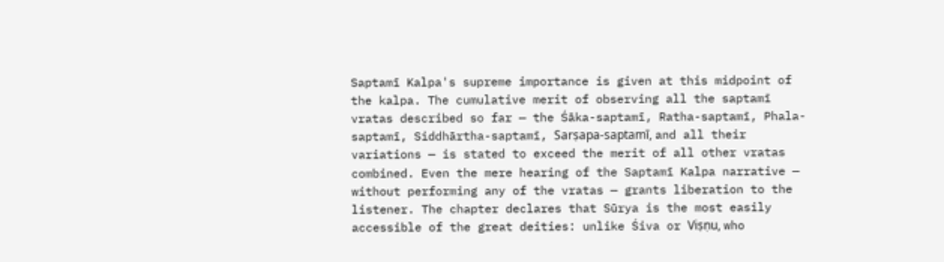Saptamī Kalpa's supreme importance is given at this midpoint of the kalpa. The cumulative merit of observing all the saptamī vratas described so far — the Śāka-saptamī, Ratha-saptamī, Phala-saptamī, Siddhārtha-saptamī, Sarṣapa-saptamī, and all their variations — is stated to exceed the merit of all other vratas combined. Even the mere hearing of the Saptamī Kalpa narrative — without performing any of the vratas — grants liberation to the listener. The chapter declares that Sūrya is the most easily accessible of the great deities: unlike Śiva or Viṣṇu, who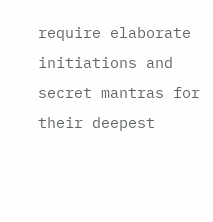require elaborate initiations and secret mantras for their deepest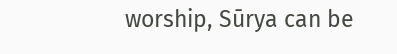worship, Sūrya can be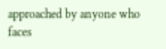approached by anyone who faces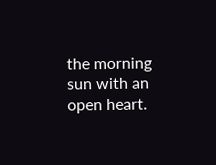the morning sun with an open heart.